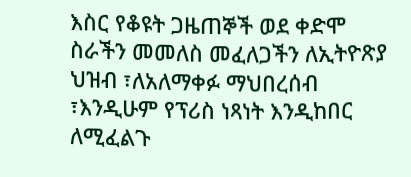እስር የቆዩት ጋዜጠኞች ወደ ቀድሞ ስራችን መመለስ መፈለጋችን ለኢትዮጽያ ህዝብ ፣ለአለማቀፉ ማህበረሰብ ፣እንዲሁም የፕሪስ ነጻነት እንዲከበር ለሚፈልጉ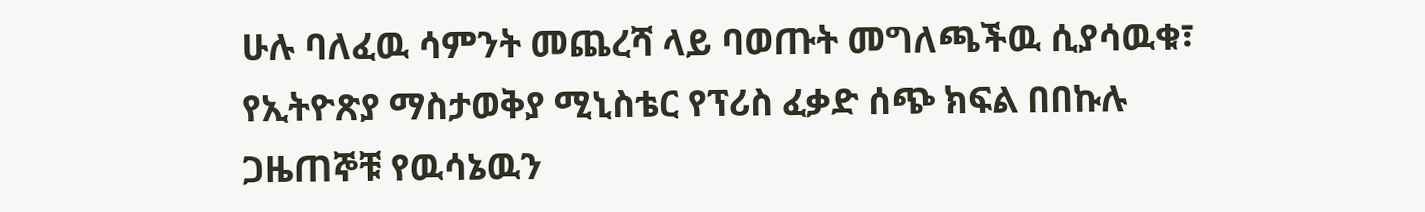ሁሉ ባለፈዉ ሳምንት መጨረሻ ላይ ባወጡት መግለጫችዉ ሲያሳዉቁ፣ የኢትዮጽያ ማስታወቅያ ሚኒስቴር የፕሪስ ፈቃድ ሰጭ ክፍል በበኩሉ ጋዜጠኞቹ የዉሳኔዉን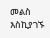መልስ እስኪያገኙ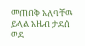መጠበቅ አለባቸዉ ይላል አዜብ ታደሰ ወደ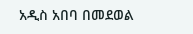አዲስ አበባ በመደወል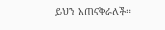ይህን አጠናቅራለች።